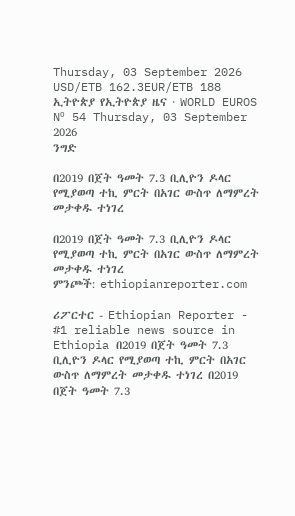Thursday, 03 September 2026
USD/ETB 162.3EUR/ETB 188
ኢትዮጵያ የኢትዮጵያ ዜና · WORLD EUROS
Nº 54 Thursday, 03 September 2026
ንግድ

በ2019 በጀት ዓመት 7.3 ቢሊዮን ዶላር የሚያወጣ ተኪ ምርት በአገር ውስጥ ለማምረት መታቀዱ ተነገረ

በ2019 በጀት ዓመት 7.3 ቢሊዮን ዶላር የሚያወጣ ተኪ ምርት በአገር ውስጥ ለማምረት መታቀዱ ተነገረ
ምንጮች: ethiopianreporter.com

ሪፖርተር - Ethiopian Reporter - #1 reliable news source in Ethiopia በ2019 በጀት ዓመት 7.3 ቢሊዮን ዶላር የሚያወጣ ተኪ ምርት በአገር ውስጥ ለማምረት መታቀዱ ተነገረ በ2019 በጀት ዓመት 7.3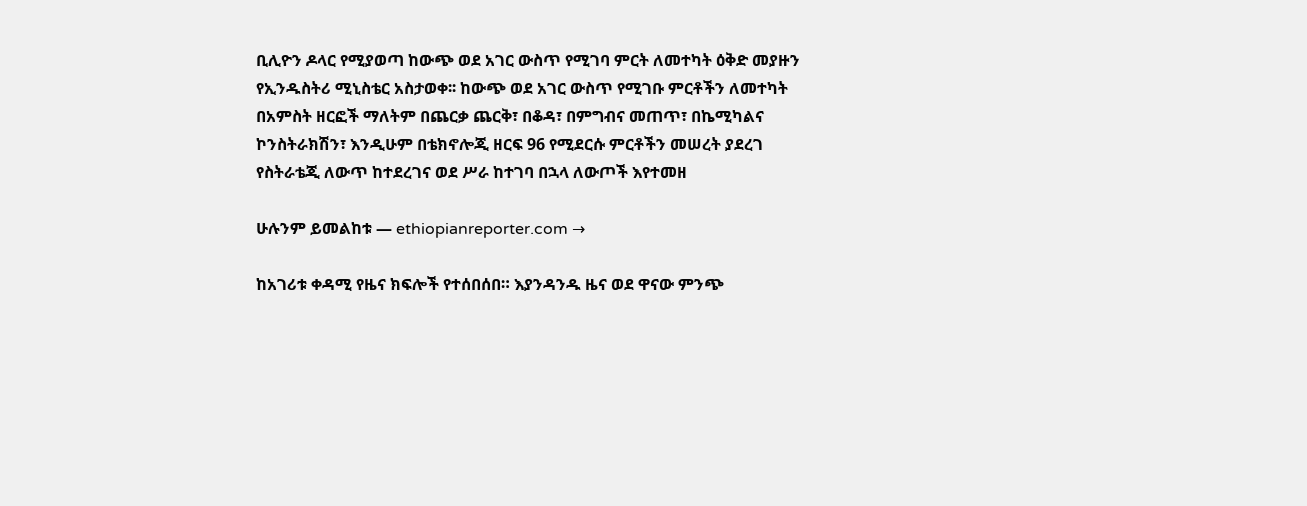ቢሊዮን ዶላር የሚያወጣ ከውጭ ወደ አገር ውስጥ የሚገባ ምርት ለመተካት ዕቅድ መያዙን የኢንዱስትሪ ሚኒስቴር አስታወቀ፡፡ ከውጭ ወደ አገር ውስጥ የሚገቡ ምርቶችን ለመተካት በአምስት ዘርፎች ማለትም በጨርቃ ጨርቅ፣ በቆዳ፣ በምግብና መጠጥ፣ በኬሚካልና ኮንስትራክሽን፣ እንዲሁም በቴክኖሎጂ ዘርፍ 96 የሚደርሱ ምርቶችን መሠረት ያደረገ የስትራቴጂ ለውጥ ከተደረገና ወደ ሥራ ከተገባ በኋላ ለውጦች እየተመዘ

ሁሉንም ይመልከቱ — ethiopianreporter.com →

ከአገሪቱ ቀዳሚ የዜና ክፍሎች የተሰበሰበ። እያንዳንዱ ዜና ወደ ዋናው ምንጭ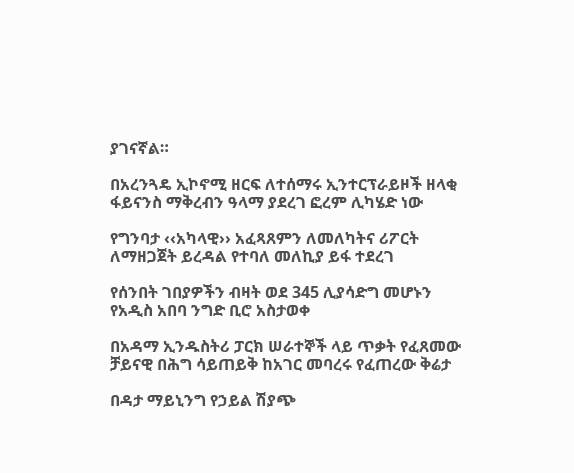ያገናኛል።

በአረንጓዴ ኢኮኖሚ ዘርፍ ለተሰማሩ ኢንተርፕራይዞች ዘላቂ ፋይናንስ ማቅረብን ዓላማ ያደረገ ፎረም ሊካሄድ ነው

የግንባታ ‹‹አካላዊ›› አፈጻጸምን ለመለካትና ሪፖርት ለማዘጋጀት ይረዳል የተባለ መለኪያ ይፋ ተደረገ

የሰንበት ገበያዎችን ብዛት ወደ 345 ሊያሳድግ መሆኑን የአዲስ አበባ ንግድ ቢሮ አስታወቀ

በአዳማ ኢንዱስትሪ ፓርክ ሠራተኞች ላይ ጥቃት የፈጸመው ቻይናዊ በሕግ ሳይጠይቅ ከአገር መባረሩ የፈጠረው ቅሬታ

በዳታ ማይኒንግ የኃይል ሽያጭ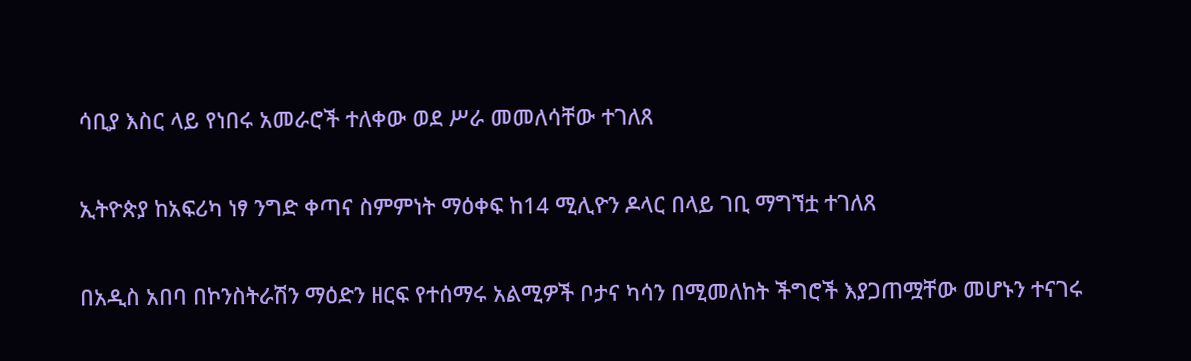ሳቢያ እስር ላይ የነበሩ አመራሮች ተለቀው ወደ ሥራ መመለሳቸው ተገለጸ

ኢትዮጵያ ከአፍሪካ ነፃ ንግድ ቀጣና ስምምነት ማዕቀፍ ከ14 ሚሊዮን ዶላር በላይ ገቢ ማግኘቷ ተገለጸ

በአዲስ አበባ በኮንስትራሽን ማዕድን ዘርፍ የተሰማሩ አልሚዎች ቦታና ካሳን በሚመለከት ችግሮች እያጋጠሟቸው መሆኑን ተናገሩ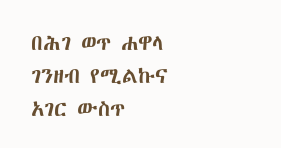በሕገ ወጥ ሐዋላ ገንዘብ የሚልኩና አገር ውስጥ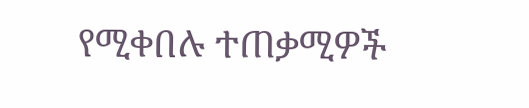የሚቀበሉ ተጠቃሚዎች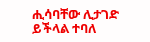ሒሳባቸው ሊታገድ ይችላል ተባለ